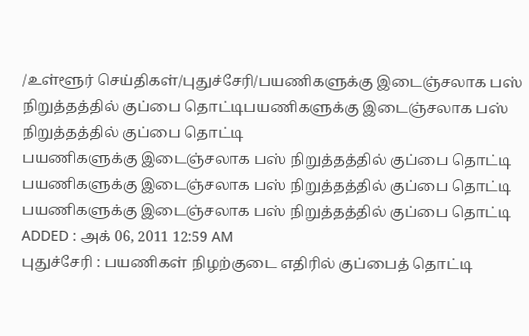/உள்ளூர் செய்திகள்/புதுச்சேரி/பயணிகளுக்கு இடைஞ்சலாக பஸ் நிறுத்தத்தில் குப்பை தொட்டிபயணிகளுக்கு இடைஞ்சலாக பஸ் நிறுத்தத்தில் குப்பை தொட்டி
பயணிகளுக்கு இடைஞ்சலாக பஸ் நிறுத்தத்தில் குப்பை தொட்டி
பயணிகளுக்கு இடைஞ்சலாக பஸ் நிறுத்தத்தில் குப்பை தொட்டி
பயணிகளுக்கு இடைஞ்சலாக பஸ் நிறுத்தத்தில் குப்பை தொட்டி
ADDED : அக் 06, 2011 12:59 AM
புதுச்சேரி : பயணிகள் நிழற்குடை எதிரில் குப்பைத் தொட்டி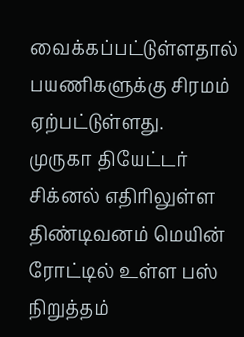வைக்கப்பட்டுள்ளதால் பயணிகளுக்கு சிரமம் ஏற்பட்டுள்ளது.
முருகா தியேட்டர்
சிக்னல் எதிரிலுள்ள திண்டிவனம் மெயின் ரோட்டில் உள்ள பஸ் நிறுத்தம்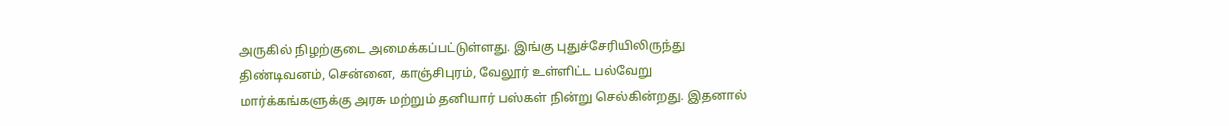அருகில் நிழற்குடை அமைக்கப்பட்டுள்ளது. இங்கு புதுச்சேரியிலிருந்து
திண்டிவனம், சென்னை, காஞ்சிபுரம், வேலூர் உள்ளிட்ட பல்வேறு
மார்க்கங்களுக்கு அரசு மற்றும் தனியார் பஸ்கள் நின்று செல்கின்றது. இதனால்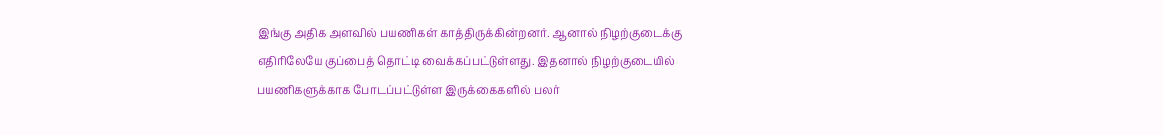இங்கு அதிக அளவில் பயணிகள் காத்திருக்கின்றனர். ஆனால் நிழற்குடைக்கு
எதிரிலேயே குப்பைத் தொட்டி வைக்கப்பட்டுள்ளது. இதனால் நிழற்குடையில்
பயணிகளுக்காக போடப்பட்டுள்ள இருக்கைகளில் பலர்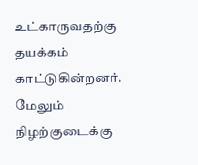உட்காருவதற்கு தயக்கம்
காட்டுகின்றனர். மேலும் நிழற்குடைக்கு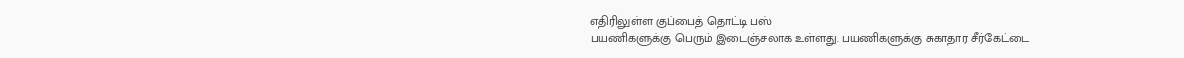எதிரிலுள்ள குப்பைத் தொட்டி பஸ்
பயணிகளுக்கு பெரும் இடைஞ்சலாக உள்ளது. பயணிகளுக்கு சுகாதார சீர்கேட்டை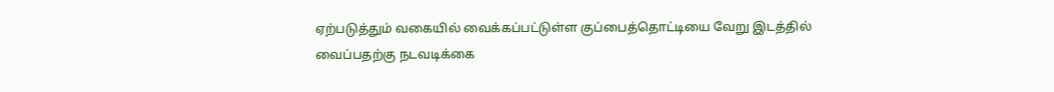ஏற்படுத்தும் வகையில் வைக்கப்பட்டுள்ள குப்பைத்தொட்டியை வேறு இடத்தில்
வைப்பதற்கு நடவடிக்கை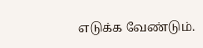எடுக்க வேண்டும்.